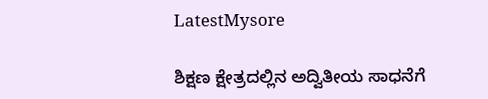LatestMysore

ಶಿಕ್ಷಣ ಕ್ಷೇತ್ರದಲ್ಲಿನ ಅದ್ವಿತೀಯ ಸಾಧನೆಗೆ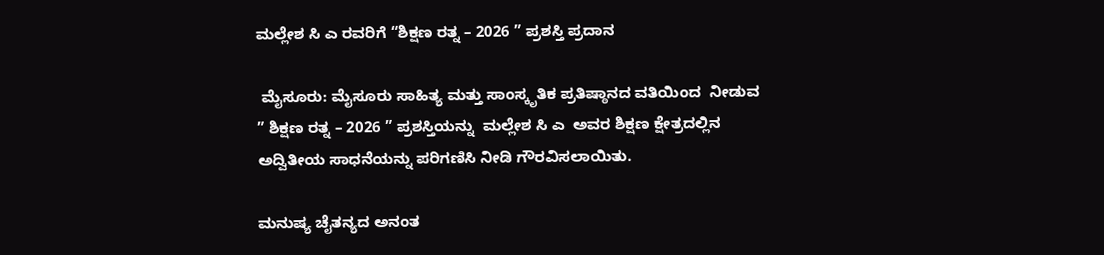ಮಲ್ಲೇಶ ಸಿ ಎ ರವರಿಗೆ “ಶಿಕ್ಷಣ ರತ್ನ – 2026 ” ಪ್ರಶಸ್ತಿ ಪ್ರದಾನ

 ಮೈಸೂರು: ಮೈಸೂರು ಸಾಹಿತ್ಯ ಮತ್ತು ಸಾಂಸ್ಕೃತಿಕ ಪ್ರತಿಷ್ಠಾನದ ವತಿಯಿಂದ  ನೀಡುವ ” ಶಿಕ್ಷಣ ರತ್ನ – 2026 ” ಪ್ರಶಸ್ತಿಯನ್ನು  ಮಲ್ಲೇಶ ಸಿ ಎ  ಅವರ ಶಿಕ್ಷಣ ಕ್ಷೇತ್ರದಲ್ಲಿನ ಅದ್ವಿತೀಯ ಸಾಧನೆಯನ್ನು ಪರಿಗಣಿಸಿ ನೀಡಿ ಗೌರವಿಸಲಾಯಿತು.

ಮನುಷ್ಯ ಚೈತನ್ಯದ ಅನಂತ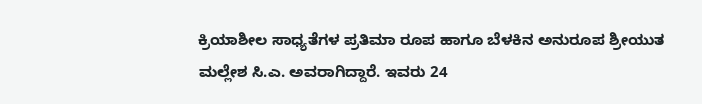ಕ್ರಿಯಾಶೀಲ ಸಾಧ್ಯತೆಗಳ ಪ್ರತಿಮಾ ರೂಪ ಹಾಗೂ ಬೆಳಕಿನ ಅನುರೂಪ ಶ್ರೀಯುತ ಮಲ್ಲೇಶ ಸಿ.ಎ. ಅವರಾಗಿದ್ದಾರೆ. ಇವರು 24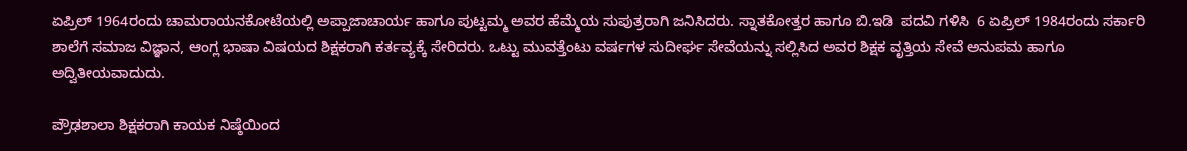ಏಪ್ರಿಲ್ 1964ರಂದು ಚಾಮರಾಯನಕೋಟೆಯಲ್ಲಿ ಅಪ್ಪಾಜಾಚಾರ್ಯ ಹಾಗೂ ಪುಟ್ಟಮ್ಮ ಅವರ ಹೆಮ್ಮೆಯ ಸುಪುತ್ರರಾಗಿ ಜನಿಸಿದರು. ಸ್ನಾತಕೋತ್ತರ ಹಾಗೂ ಬಿ.ಇಡಿ  ಪದವಿ ಗಳಿಸಿ  6 ಏಪ್ರಿಲ್ 1984ರಂದು ಸರ್ಕಾರಿ ಶಾಲೆಗೆ ಸಮಾಜ ವಿಜ್ಞಾನ, ಆಂಗ್ಲ ಭಾಷಾ ವಿಷಯದ ಶಿಕ್ಷಕರಾಗಿ ಕರ್ತವ್ಯಕ್ಕೆ ಸೇರಿದರು. ಒಟ್ಟು ಮುವತ್ತೆಂಟು ವರ್ಷಗಳ ಸುದೀರ್ಘ ಸೇವೆಯನ್ನು ಸಲ್ಲಿಸಿದ ಅವರ ಶಿಕ್ಷಕ ವೃತ್ತಿಯ ಸೇವೆ ಅನುಪಮ ಹಾಗೂ ಅದ್ವಿತೀಯವಾದುದು.

ಪ್ರೌಢಶಾಲಾ ಶಿಕ್ಷಕರಾಗಿ ಕಾಯಕ ನಿಷ್ಠೆಯಿಂದ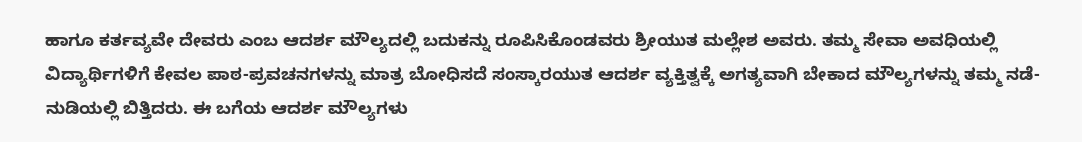ಹಾಗೂ ಕರ್ತವ್ಯವೇ ದೇವರು ಎಂಬ ಆದರ್ಶ ಮೌಲ್ಯದಲ್ಲಿ ಬದುಕನ್ನು ರೂಪಿಸಿಕೊಂಡವರು ಶ್ರೀಯುತ ಮಲ್ಲೇಶ ಅವರು. ತಮ್ಮ ಸೇವಾ ಅವಧಿಯಲ್ಲಿ ವಿದ್ಯಾರ್ಥಿಗಳಿಗೆ ಕೇವಲ ಪಾಠ-ಪ್ರವಚನಗಳನ್ನು‌ ಮಾತ್ರ ಬೋಧಿಸದೆ ಸಂಸ್ಕಾರಯುತ ಆದರ್ಶ ವ್ಯಕ್ತಿತ್ವಕ್ಕೆ ಅಗತ್ಯವಾಗಿ ಬೇಕಾದ ಮೌಲ್ಯಗಳನ್ನು ತಮ್ಮ ನಡೆ-ನುಡಿಯಲ್ಲಿ ಬಿತ್ತಿದರು. ಈ ಬಗೆಯ ಆದರ್ಶ ಮೌಲ್ಯಗಳು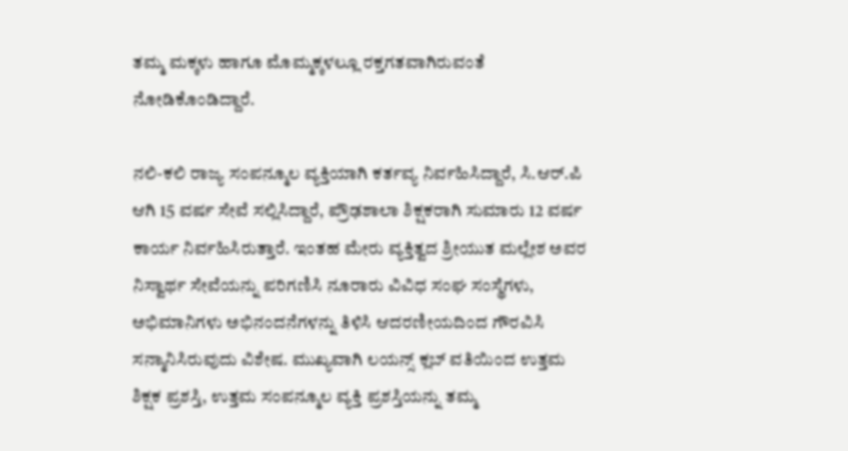ತಮ್ಮ‌ ಮಕ್ಕಳು ಹಾಗೂ ಮೊಮ್ಮಕ್ಕಳಲ್ಲೂ ರಕ್ತಗತವಾಗಿರುವಂತೆ ನೋಡಿಕೊಂಡಿದ್ದಾರೆ.

ನಲಿ-ಕಲಿ ರಾಜ್ಯ ಸಂಪನ್ಮೂಲ ವ್ಯಕ್ತಿಯಾಗಿ ಕರ್ತವ್ಯ ನಿರ್ವಹಿಸಿದ್ದಾರೆ, ಸಿ.ಆರ್.ಪಿ ಆಗಿ 15 ವರ್ಷ ಸೇವೆ ಸಲ್ಲಿಸಿದ್ದಾರೆ, ಪ್ರೌಢಶಾಲಾ ಶಿಕ್ಷಕರಾಗಿ ಸುಮಾರು 12 ವರ್ಷ ಕಾರ್ಯ ನಿರ್ವಹಿಸಿರುತ್ತಾರೆ. ಇಂತಹ ಮೇರು ವ್ಯಕ್ತಿತ್ವದ ಶ್ರೀಯುತ ಮಲ್ಲೇಶ ಅವರ ನಿಸ್ವಾರ್ಥ ಸೇವೆಯನ್ನು ಪರಿಗಣಿಸಿ ನೂರಾರು ವಿವಿಧ ಸಂಘ ಸಂಸ್ಥೆಗಳು, ಅಭಿಮಾನಿಗಳು ಅಭಿನಂದನೆಗಳನ್ನು ತಿಳಿಸಿ ಆದರಣೀಯದಿಂದ ಗೌರವಿಸಿ  ಸನ್ಮಾನಿಸಿರುವುದು ವಿಶೇಷ. ಮುಖ್ಯವಾಗಿ ಲಯನ್ಸ್ ಕ್ಲಬ್ ವತಿಯಿಂದ ಉತ್ತಮ ಶಿಕ್ಷಕ ಪ್ರಶಸ್ತಿ, ಉತ್ತಮ ಸಂಪನ್ಮೂಲ ವ್ಯಕ್ತಿ ಪ್ರಶಸ್ತಿಯನ್ನು ತಮ್ಮ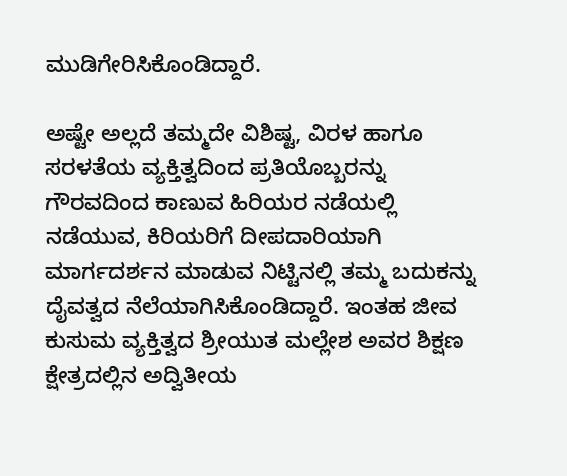ಮುಡಿಗೇರಿಸಿಕೊಂಡಿದ್ದಾರೆ.

ಅಷ್ಟೇ ಅಲ್ಲದೆ ತಮ್ಮದೇ ವಿಶಿಷ್ಟ, ವಿರಳ ಹಾಗೂ ಸರಳತೆಯ ವ್ಯಕ್ತಿತ್ವದಿಂದ ಪ್ರತಿಯೊಬ್ಬರನ್ನು ಗೌರವದಿಂದ ಕಾಣುವ ಹಿರಿಯರ ನಡೆಯಲ್ಲಿ ನಡೆಯುವ, ಕಿರಿಯರಿಗೆ ದೀಪದಾರಿಯಾಗಿ ಮಾರ್ಗದರ್ಶನ ಮಾಡುವ ನಿಟ್ಟಿನಲ್ಲಿ ತಮ್ಮ ಬದುಕನ್ನು ದೈವತ್ವದ ನೆಲೆಯಾಗಿಸಿಕೊಂಡಿದ್ದಾರೆ. ಇಂತಹ ಜೀವ ಕುಸುಮ ವ್ಯಕ್ತಿತ್ವದ ಶ್ರೀಯುತ ಮಲ್ಲೇಶ ಅವರ ಶಿಕ್ಷಣ ಕ್ಷೇತ್ರದಲ್ಲಿನ ಅದ್ವಿತೀಯ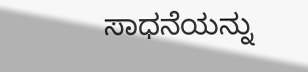ಸಾಧನೆಯನ್ನು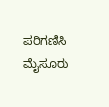ಪರಿಗಣಿಸಿ ಮೈಸೂರು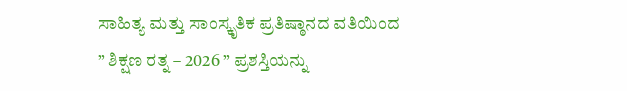ಸಾಹಿತ್ಯ ಮತ್ತು ಸಾಂಸ್ಕೃತಿಕ ಪ್ರತಿಷ್ಠಾನದ ವತಿಯಿಂದ ” ಶಿಕ್ಷಣ ರತ್ನ – 2026 ” ಪ್ರಶಸ್ತಿಯನ್ನು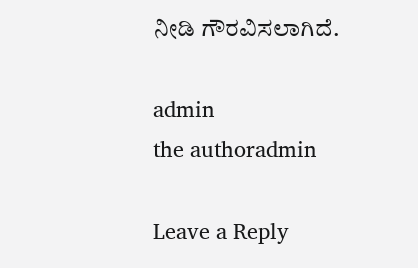ನೀಡಿ ಗೌರವಿಸಲಾಗಿದೆ.

admin
the authoradmin

Leave a Reply